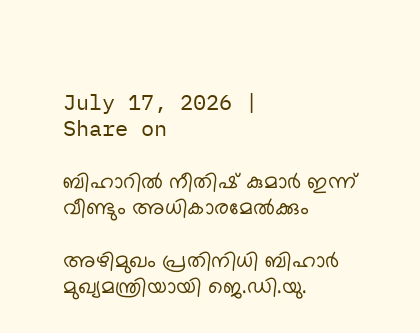July 17, 2026 |
Share on

ബിഹാറില്‍ നീതിഷ് കുമാര്‍ ഇന്ന് വീണ്ടും അധികാരമേല്‍ക്കും

അഴിമുഖം പ്രതിനിധി ബിഹാര്‍ മുഖ്യമന്ത്രിയായി ജെ.ഡി.യു.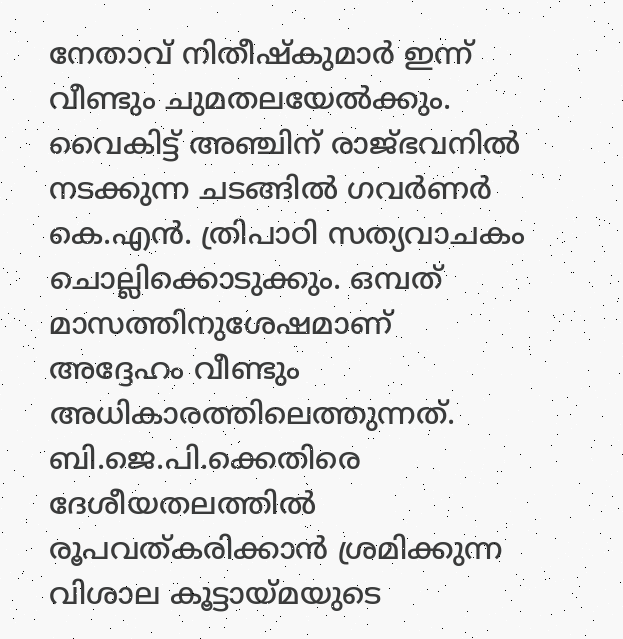നേതാവ് നിതീഷ്‌കുമാര്‍ ഇന്ന് വീണ്ടും ചുമതലയേല്‍ക്കും. വൈകിട്ട് അഞ്ചിന് രാജ്ഭവനില്‍ നടക്കുന്ന ചടങ്ങില്‍ ഗവര്‍ണര്‍ കെ.എന്‍. ത്രിപാഠി സത്യവാചകം ചൊല്ലിക്കൊടുക്കും. ഒമ്പത് മാസത്തിനുശേഷമാണ് അദ്ദേഹം വീണ്ടും അധികാരത്തിലെത്തുന്നത്. ബി.ജെ.പി.ക്കെതിരെ ദേശീയതലത്തില്‍ രൂപവത്കരിക്കാന്‍ ശ്രമിക്കുന്ന വിശാല കൂട്ടായ്മയുടെ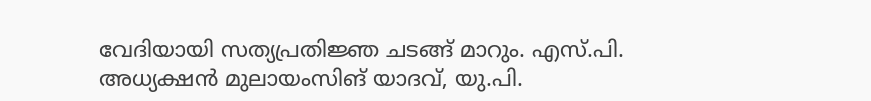വേദിയായി സത്യപ്രതിജ്ഞ ചടങ്ങ് മാറും. എസ്.പി. അധ്യക്ഷന്‍ മുലായംസിങ് യാദവ്, യു.പി.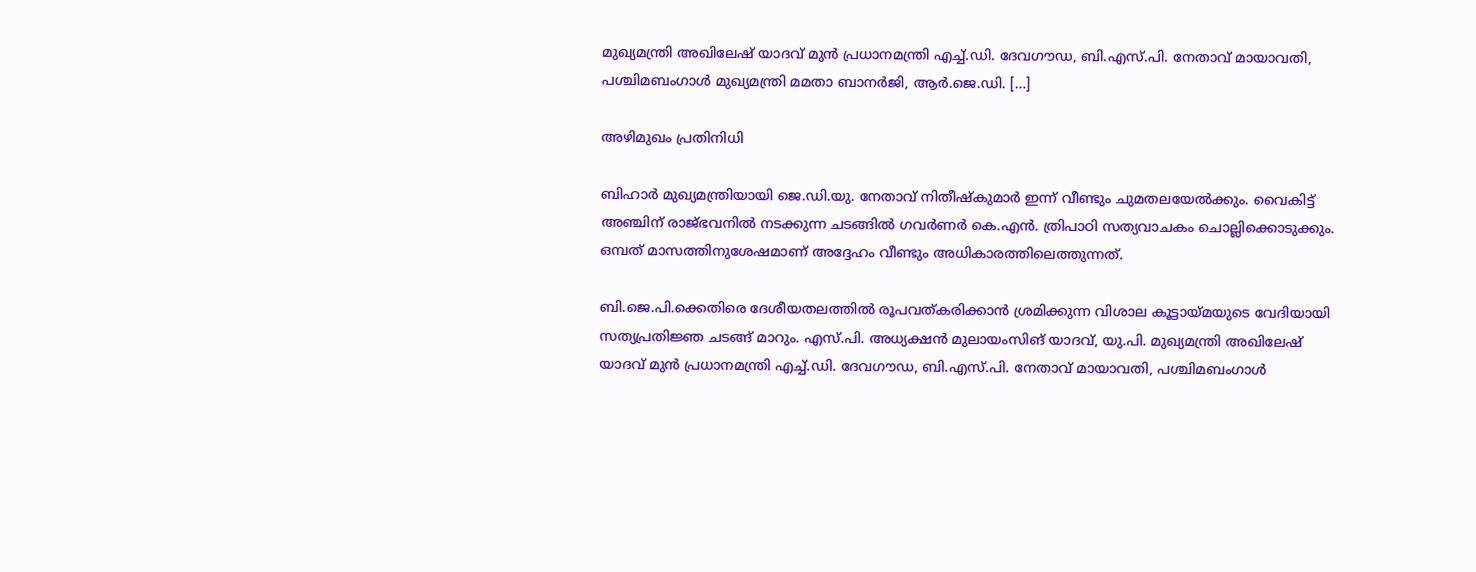മുഖ്യമന്ത്രി അഖിലേഷ് യാദവ് മുന്‍ പ്രധാനമന്ത്രി എച്ച്.ഡി. ദേവഗൗഡ, ബി.എസ്.പി. നേതാവ് മായാവതി, പശ്ചിമബംഗാള്‍ മുഖ്യമന്ത്രി മമതാ ബാനര്‍ജി, ആര്‍.ജെ.ഡി. […]

അഴിമുഖം പ്രതിനിധി

ബിഹാര്‍ മുഖ്യമന്ത്രിയായി ജെ.ഡി.യു. നേതാവ് നിതീഷ്‌കുമാര്‍ ഇന്ന് വീണ്ടും ചുമതലയേല്‍ക്കും. വൈകിട്ട് അഞ്ചിന് രാജ്ഭവനില്‍ നടക്കുന്ന ചടങ്ങില്‍ ഗവര്‍ണര്‍ കെ.എന്‍. ത്രിപാഠി സത്യവാചകം ചൊല്ലിക്കൊടുക്കും. ഒമ്പത് മാസത്തിനുശേഷമാണ് അദ്ദേഹം വീണ്ടും അധികാരത്തിലെത്തുന്നത്.

ബി.ജെ.പി.ക്കെതിരെ ദേശീയതലത്തില്‍ രൂപവത്കരിക്കാന്‍ ശ്രമിക്കുന്ന വിശാല കൂട്ടായ്മയുടെ വേദിയായി സത്യപ്രതിജ്ഞ ചടങ്ങ് മാറും. എസ്.പി. അധ്യക്ഷന്‍ മുലായംസിങ് യാദവ്, യു.പി. മുഖ്യമന്ത്രി അഖിലേഷ് യാദവ് മുന്‍ പ്രധാനമന്ത്രി എച്ച്.ഡി. ദേവഗൗഡ, ബി.എസ്.പി. നേതാവ് മായാവതി, പശ്ചിമബംഗാള്‍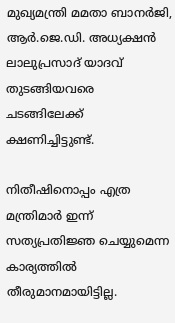മുഖ്യമന്ത്രി മമതാ ബാനര്‍ജി, ആര്‍.ജെ.ഡി. അധ്യക്ഷന്‍ ലാലുപ്രസാദ് യാദവ് തുടങ്ങിയവരെ ചടങ്ങിലേക്ക് ക്ഷണിച്ചിട്ടുണ്ട്.

നിതീഷിനൊപ്പം എത്ര മന്ത്രിമാര്‍ ഇന്ന് സത്യപ്രതിജ്ഞ ചെയ്യുമെന്ന കാര്യത്തില്‍ തീരുമാനമായിട്ടില്ല.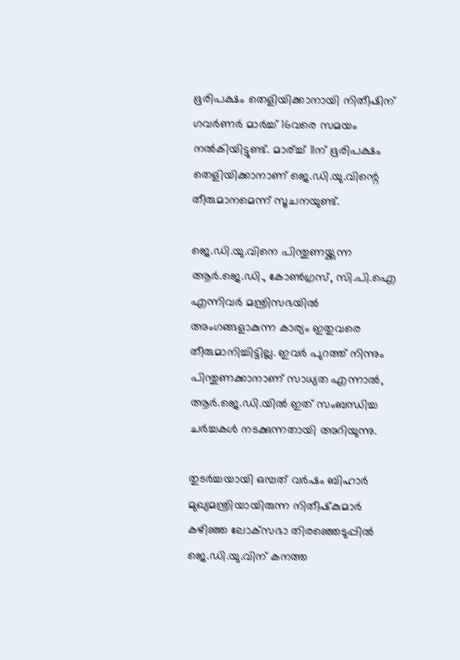ഭൂരിപക്ഷം തെളിയിക്കാനായി നിതീഷിന് ഗവര്‍ണര്‍ മാര്‍ച്ച് 16വരെ സമയം നല്‍കിയിട്ടുണ്ട്. മാര്ച്ച് 11ന് ഭൂരിപക്ഷം തെളിയിക്കാനാണ് ജെ.ഡി.യു.വിന്റെ തീരുമാനമെന്ന് സൂചനയുണ്ട്.

ജെ.ഡി.യു.വിനെ പിന്തുണയ്ക്കുന്ന ആര്‍.ജെ.ഡി., കോണ്‍ഗ്രസ്, സി.പി.ഐ എന്നിവര്‍ മന്ത്രിസഭയില്‍ അംഗങ്ങളാകുന്ന കാര്യം ഇതുവരെ തീരുമാനിച്ചിട്ടില്ല. ഇവര്‍ പുറത്ത് നിന്നും പിന്തുണക്കാനാണ് സാധ്യത എന്നാല്‍, ആര്‍.ജെ.ഡി.യില്‍ ഇത് സംബന്ധിച്ച ചര്‍ച്ചകള്‍ നടക്കുന്നതായി അറിയുന്നു.

തുടര്‍ച്ചയായി ഒമ്പത് വര്‍ഷം ബിഹാര്‍ മുഖ്യമന്ത്രിയായിരുന്ന നിതീഷ്‌കുമാര്‍ കഴിഞ്ഞ ലോക്‌സഭാ തിരഞ്ഞെടുപ്പില്‍ ജെ.ഡി.യു.വിന് കനത്ത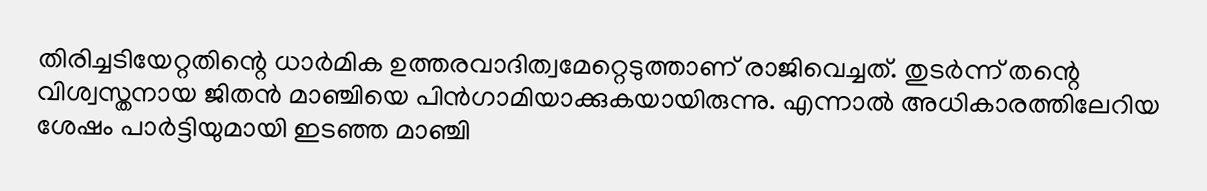തിരിച്ചടിയേറ്റതിന്റെ ധാര്‍മിക ഉത്തരവാദിത്വമേറ്റെടുത്താണ് രാജിവെച്ചത്. തുടര്‍ന്ന് തന്റെ വിശ്വസ്തനായ ജിതന്‍ മാഞ്ചിയെ പിന്‍ഗാമിയാക്കുകയായിരുന്നു. എന്നാല്‍ അധികാരത്തിലേറിയ ശേഷം പാര്‍ട്ടിയുമായി ഇടഞ്ഞ മാഞ്ചി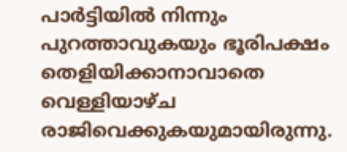പാര്‍ട്ടിയില്‍ നിന്നും പുറത്താവുകയും ഭൂരിപക്ഷം തെളിയിക്കാനാവാതെ വെള്ളിയാഴ്ച രാജിവെക്കുകയുമായിരുന്നു.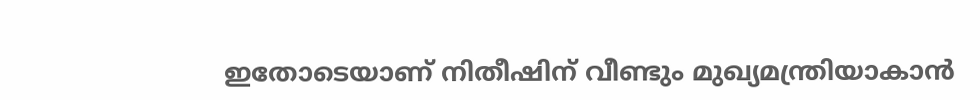ഇതോടെയാണ് നിതീഷിന് വീണ്ടും മുഖ്യമന്ത്രിയാകാന്‍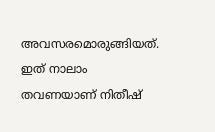അവസരമൊരുങ്ങിയത്. ഇത് നാലാം തവണയാണ് നിതീഷ്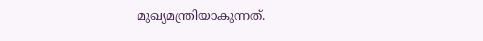മുഖ്യമന്ത്രിയാകുന്നത്.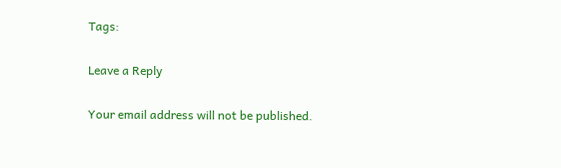Tags:

Leave a Reply

Your email address will not be published.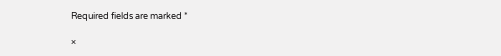Required fields are marked *

×